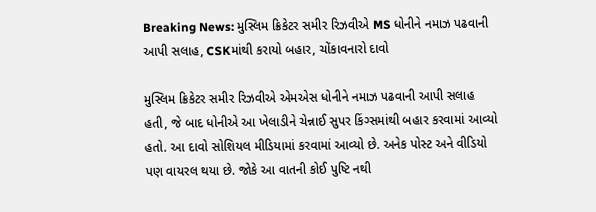Breaking News: મુસ્લિમ ક્રિકેટર સમીર રિઝવીએ MS ધોનીને નમાઝ પઢવાની આપી સલાહ, CSKમાંથી કરાયો બહાર, ચોંકાવનારો દાવો

મુસ્લિમ ક્રિકેટર સમીર રિઝવીએ એમએસ ધોનીને નમાઝ પઢવાની આપી સલાહ હતી, જે બાદ ધોનીએ આ ખેલાડીને ચેન્નાઈ સુપર કિંગ્સમાંથી બહાર કરવામાં આવ્યો હતો. આ દાવો સોશિયલ મીડિયામાં કરવામાં આવ્યો છે. અનેક પોસ્ટ અને વીડિયો પણ વાયરલ થયા છે. જોકે આ વાતની કોઈ પુષ્ટિ નથી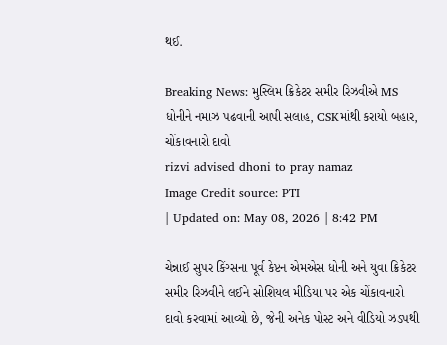થઈ.

Breaking News: મુસ્લિમ ક્રિકેટર સમીર રિઝવીએ MS ધોનીને નમાઝ પઢવાની આપી સલાહ, CSKમાંથી કરાયો બહાર, ચોંકાવનારો દાવો
rizvi advised dhoni to pray namaz
Image Credit source: PTI
| Updated on: May 08, 2026 | 8:42 PM

ચેન્નાઈ સુપર કિંગ્સના પૂર્વ કેપ્ટન એમએસ ધોની અને યુવા ક્રિકેટર સમીર રિઝવીને લઈને સોશિયલ મીડિયા પર એક ચોંકાવનારો દાવો કરવામાં આવ્યો છે, જેની અનેક પોસ્ટ અને વીડિયો ઝડપથી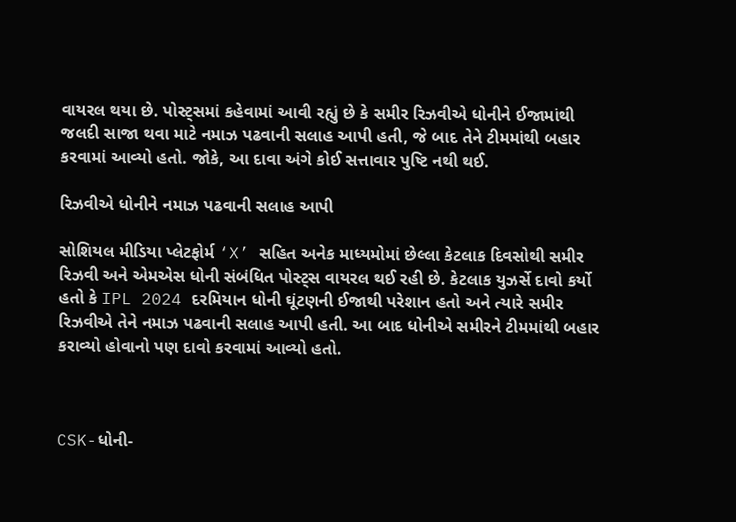વાયરલ થયા છે. પોસ્ટ્સમાં કહેવામાં આવી રહ્યું છે કે સમીર રિઝવીએ ધોનીને ઈજામાંથી જલદી સાજા થવા માટે નમાઝ પઢવાની સલાહ આપી હતી, જે બાદ તેને ટીમમાંથી બહાર કરવામાં આવ્યો હતો. જોકે, આ દાવા અંગે કોઈ સત્તાવાર પુષ્ટિ નથી થઈ.

રિઝવીએ ધોનીને નમાઝ પઢવાની સલાહ આપી

સોશિયલ મીડિયા પ્લેટફોર્મ ‘X’ સહિત અનેક માધ્યમોમાં છેલ્લા કેટલાક દિવસોથી સમીર રિઝવી અને એમએસ ધોની સંબંધિત પોસ્ટ્સ વાયરલ થઈ રહી છે. કેટલાક યુઝર્સે દાવો કર્યો હતો કે IPL 2024 દરમિયાન ધોની ઘૂંટણની ઈજાથી પરેશાન હતો અને ત્યારે સમીર રિઝવીએ તેને નમાઝ પઢવાની સલાહ આપી હતી. આ બાદ ધોનીએ સમીરને ટીમમાંથી બહાર કરાવ્યો હોવાનો પણ દાવો કરવામાં આવ્યો હતો.



CSK-ધોની-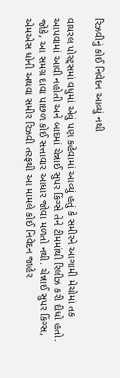રિઝવીનું કોઈ નિવેદન આવ્યું નથી

વાયરલ પોસ્ટ્સમાં વધુમાં એવું પણ કહેવામાં આવ્યું હતું કે સમીરને આગામી મેચોમાં તક આપવામાં આવી નહોતી અને બાદમાં ચેન્નાઈ સુપર કિંગ્સે તેને ટીમમાંથી રિલીઝ કરી દીધો હતો. જોકે, આ સમગ્ર દાવા પાછળ કોઈ સત્તાવાર આધાર જોવા મળતો નથી. ચેન્નાઈ સુપર કિંગ્સ, એમએસ ધોની અથવા સમીર રિઝવી તરફથી આ મામલે કોઈ નિવેદન જાહેર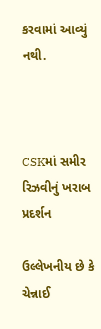કરવામાં આવ્યું નથી.



CSKમાં સમીર રિઝવીનું ખરાબ પ્રદર્શન

ઉલ્લેખનીય છે કે ચેન્નાઈ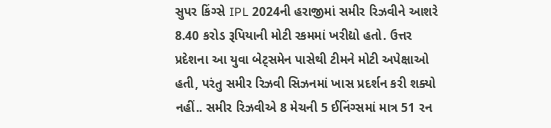સુપર કિંગ્સે IPL 2024ની હરાજીમાં સમીર રિઝવીને આશરે 8.40 કરોડ રૂપિયાની મોટી રકમમાં ખરીદ્યો હતો. ઉત્તર પ્રદેશના આ યુવા બેટ્સમેન પાસેથી ટીમને મોટી અપેક્ષાઓ હતી, પરંતુ સમીર રિઝવી સિઝનમાં ખાસ પ્રદર્શન કરી શક્યો નહીં.. સમીર રિઝવીએ 8 મેચની 5 ઈનિંગ્સમાં માત્ર 51 રન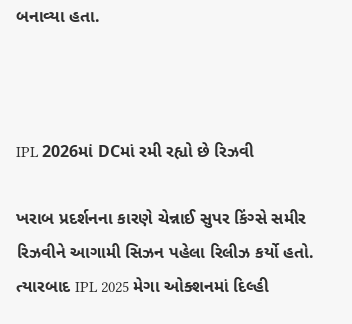બનાવ્યા હતા.



IPL 2026માં DCમાં રમી રહ્યો છે રિઝવી

ખરાબ પ્રદર્શનના કારણે ચેન્નાઈ સુપર કિંગ્સે સમીર રિઝવીને આગામી સિઝન પહેલા રિલીઝ કર્યો હતો. ત્યારબાદ IPL 2025 મેગા ઓક્શનમાં દિલ્હી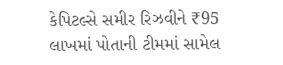કેપિટલ્સે સમીર રિઝવીને ₹95 લાખમાં પોતાની ટીમમાં સામેલ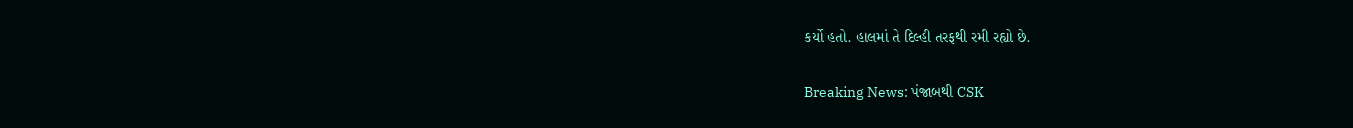કર્યો હતો. હાલમાં તે દિલ્હી તરફથી રમી રહ્યો છે.

Breaking News: પંજાબથી CSK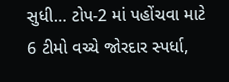સુધી… ટોપ-2 માં પહોંચવા માટે 6 ટીમો વચ્ચે જોરદાર સ્પર્ધા,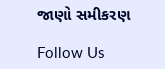જાણો સમીકરણ

Follow Us